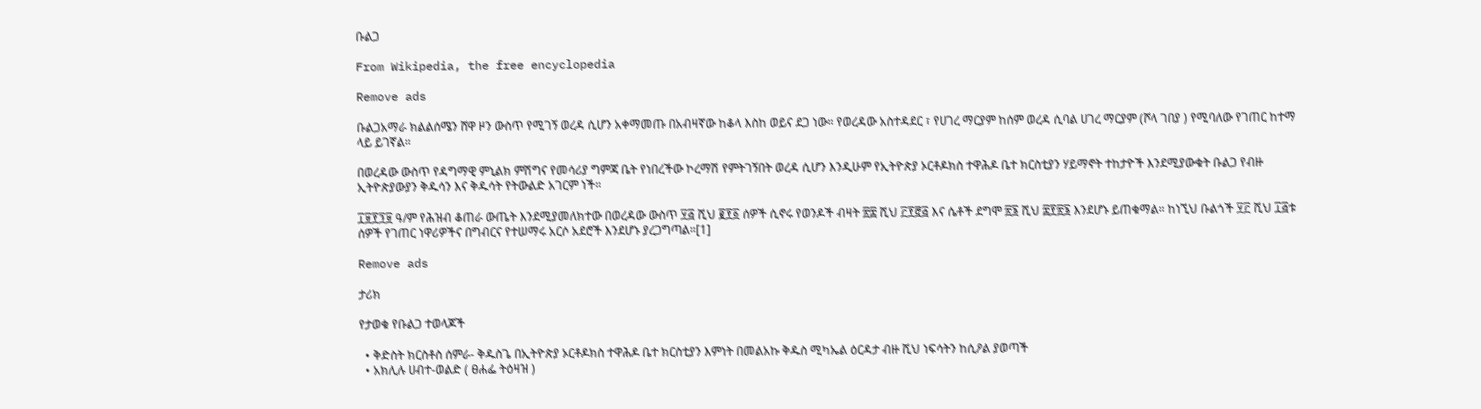ቡልጋ

From Wikipedia, the free encyclopedia

Remove ads

ቡልጋአማራ ክልልሰሜን ሸዋ ዞን ውስጥ የሚገኝ ወረዳ ሲሆን አቀማመጡ በአብዛኛው ከቆላ እስከ ወይና ደጋ ነው። የወረዳው አስተዳደር ፣ የሀገረ ማርያም ከሰም ወረዳ ሲባል ሀገረ ማርያም (ሾላ ገበያ ) የሚባለው የገጠር ከተማ ላይ ይገኛል።

በወረዳው ውስጥ የዳግማዊ ምኒልክ ምሽግና የመሳሪያ ግምጃ ቤት የነበረችው ኮረማሽ የምትገኝበት ወረዳ ሲሆን እንዲሁም የኢትዮጵያ ኦርቶዶክስ ተዋሕዶ ቤተ ክርስቲያን ሃይማኖት ተከታዮች እንደሚያውቁት ቡልጋ የብዙ ኢትዮጵያውያን ቅዱሳን እና ቅዱሳት የትውልድ አገርም ነች።

፲፱፻፺፱ ዓ/ም የሕዝብ ቆጠራ ውጤት እንደሚያመለክተው በወረዳው ውስጥ ፶፭ ሺህ ፪፻፩ ሰዎች ሲኖሩ የወንዶች ብዛት ፳፰ ሺህ ፫፻፸፭ እና ሴቶች ደግሞ ፳፮ ሺህ ፰፻፳፮ እንደሆኑ ይጠቁማል። ከነኚህ ቡልጎች ፶፫ ሺህ ፲፭ቱ ሰዎች የገጠር ነዋሪዎችና በግብርና የተሠማሩ አርሶ አደሮች እንደሆኑ ያረጋግጣል።[1]

Remove ads

ታሪክ

የታወቁ የቡልጋ ተወላጆች

  • ቅድስት ክርስቶስ ሰምራ- ቅዱስጌ በኢትዮጵያ ኦርቶዶክስ ተዋሕዶ ቤተ ክርስቲያን እምነት በመልአኩ ቅዱስ ሚካኤል ዕርዳታ ብዙ ሺህ ነፍሳትን ከሲዖል ያወጣች
  • አክሊሉ ሀብተ-ወልድ ( ፀሐፌ ትዕዛዝ )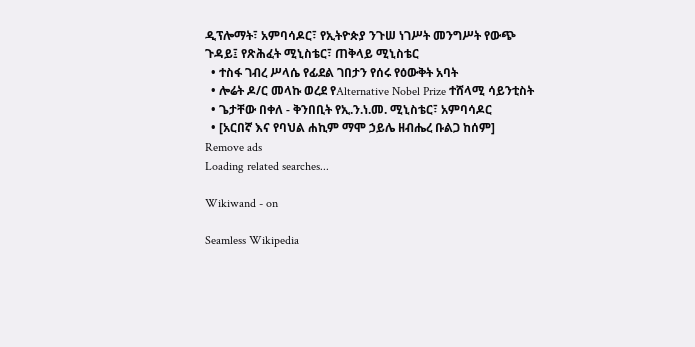ዲፕሎማት፣ አምባሳዶር፣ የኢትዮጵያ ንጉሠ ነገሥት መንግሥት የውጭ ጉዳይ፤ የጽሕፈት ሚኒስቴር፣ ጠቅላይ ሚኒስቴር
  • ተስፋ ገብረ ሥላሴ የፊደል ገበታን የሰሩ የዕውቅት አባት
  • ሎሬት ዶ/ር መላኩ ወረደ የAlternative Nobel Prize ተሸላሚ ሳይንቲስት
  • ጌታቸው በቀለ - ቅንበቢት የኢ.ን.ነ.መ. ሚኒስቴር፣ አምባሳዶር
  • [አርበኛ እና የባህል ሐኪም ማሞ ኃይሌ ዘብሔረ ቡልጋ ከሰም]
Remove ads
Loading related searches...

Wikiwand - on

Seamless Wikipedia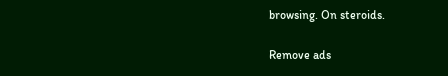browsing. On steroids.

Remove ads